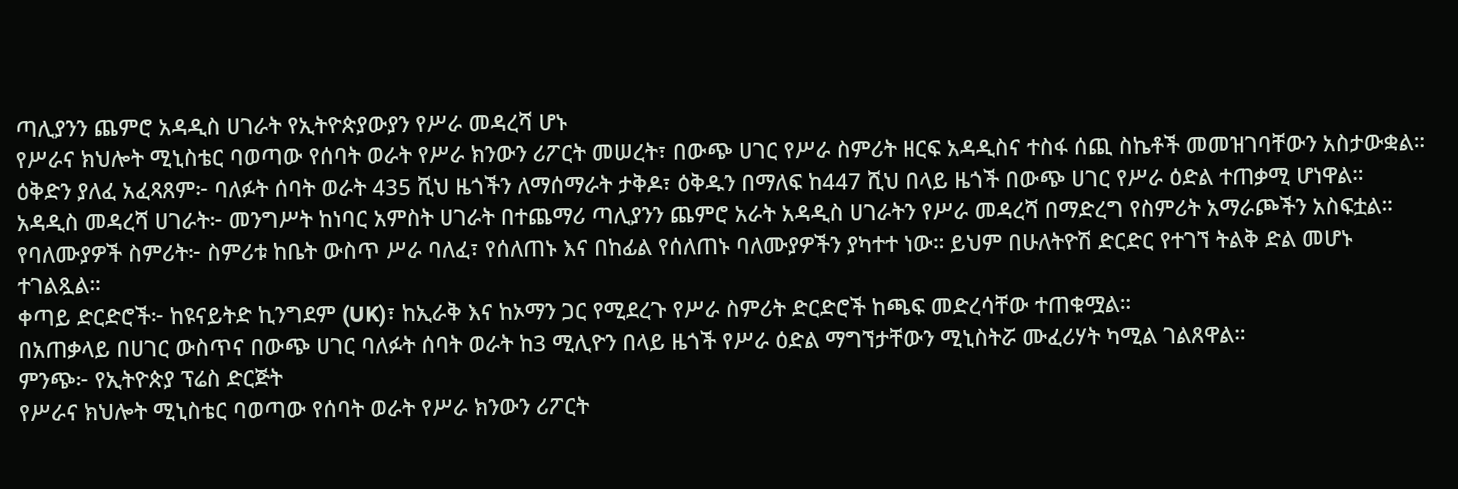ጣሊያንን ጨምሮ አዳዲስ ሀገራት የኢትዮጵያውያን የሥራ መዳረሻ ሆኑ
የሥራና ክህሎት ሚኒስቴር ባወጣው የሰባት ወራት የሥራ ክንውን ሪፖርት መሠረት፣ በውጭ ሀገር የሥራ ስምሪት ዘርፍ አዳዲስና ተስፋ ሰጪ ስኬቶች መመዝገባቸውን አስታውቋል።
ዕቅድን ያለፈ አፈጻጸም፦ ባለፉት ሰባት ወራት 435 ሺህ ዜጎችን ለማሰማራት ታቅዶ፣ ዕቅዱን በማለፍ ከ447 ሺህ በላይ ዜጎች በውጭ ሀገር የሥራ ዕድል ተጠቃሚ ሆነዋል።
አዳዲስ መዳረሻ ሀገራት፦ መንግሥት ከነባር አምስት ሀገራት በተጨማሪ ጣሊያንን ጨምሮ አራት አዳዲስ ሀገራትን የሥራ መዳረሻ በማድረግ የስምሪት አማራጮችን አስፍቷል።
የባለሙያዎች ስምሪት፦ ስምሪቱ ከቤት ውስጥ ሥራ ባለፈ፣ የሰለጠኑ እና በከፊል የሰለጠኑ ባለሙያዎችን ያካተተ ነው። ይህም በሁለትዮሽ ድርድር የተገኘ ትልቅ ድል መሆኑ ተገልጿል።
ቀጣይ ድርድሮች፦ ከዩናይትድ ኪንግደም (UK)፣ ከኢራቅ እና ከኦማን ጋር የሚደረጉ የሥራ ስምሪት ድርድሮች ከጫፍ መድረሳቸው ተጠቁሟል።
በአጠቃላይ በሀገር ውስጥና በውጭ ሀገር ባለፉት ሰባት ወራት ከ3 ሚሊዮን በላይ ዜጎች የሥራ ዕድል ማግኘታቸውን ሚኒስትሯ ሙፈሪሃት ካሚል ገልጸዋል።
ምንጭ፦ የኢትዮጵያ ፕሬስ ድርጅት
የሥራና ክህሎት ሚኒስቴር ባወጣው የሰባት ወራት የሥራ ክንውን ሪፖርት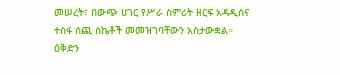መሠረት፣ በውጭ ሀገር የሥራ ስምሪት ዘርፍ አዳዲስና ተስፋ ሰጪ ስኬቶች መመዝገባቸውን አስታውቋል።
ዕቅድን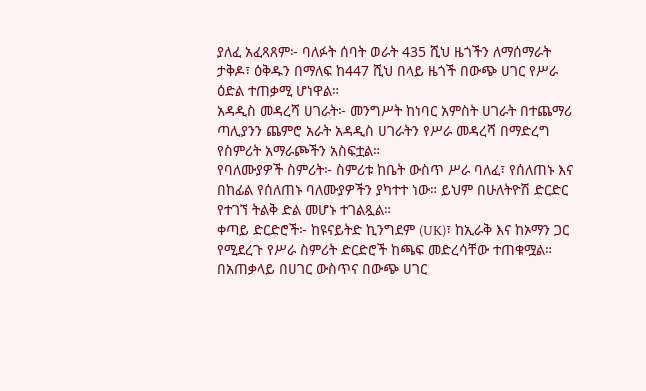ያለፈ አፈጻጸም፦ ባለፉት ሰባት ወራት 435 ሺህ ዜጎችን ለማሰማራት ታቅዶ፣ ዕቅዱን በማለፍ ከ447 ሺህ በላይ ዜጎች በውጭ ሀገር የሥራ ዕድል ተጠቃሚ ሆነዋል።
አዳዲስ መዳረሻ ሀገራት፦ መንግሥት ከነባር አምስት ሀገራት በተጨማሪ ጣሊያንን ጨምሮ አራት አዳዲስ ሀገራትን የሥራ መዳረሻ በማድረግ የስምሪት አማራጮችን አስፍቷል።
የባለሙያዎች ስምሪት፦ ስምሪቱ ከቤት ውስጥ ሥራ ባለፈ፣ የሰለጠኑ እና በከፊል የሰለጠኑ ባለሙያዎችን ያካተተ ነው። ይህም በሁለትዮሽ ድርድር የተገኘ ትልቅ ድል መሆኑ ተገልጿል።
ቀጣይ ድርድሮች፦ ከዩናይትድ ኪንግደም (UK)፣ ከኢራቅ እና ከኦማን ጋር የሚደረጉ የሥራ ስምሪት ድርድሮች ከጫፍ መድረሳቸው ተጠቁሟል።
በአጠቃላይ በሀገር ውስጥና በውጭ ሀገር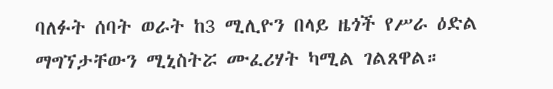ባለፉት ሰባት ወራት ከ3 ሚሊዮን በላይ ዜጎች የሥራ ዕድል ማግኘታቸውን ሚኒስትሯ ሙፈሪሃት ካሚል ገልጸዋል።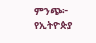ምንጭ፦ የኢትዮጵያ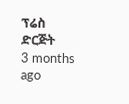ፕሬስ ድርጅት
3 months ago